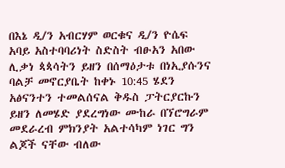በእኔ ዲ/ን አብርሃም ወርቁና ዲ/ን ዮሴፍ አባይ አስተባባሪነት ስድስት ብፁአን አበው ሊቃነ ጳጳሳትን ይዘን በሰማዕታቱ በነኢያሱንና ባልቻ መኖርያቤት ከቀኑ 10:45 ሄደን አፅናንተን ተመልሰናል ቅዱስ ፓትርያርኩን ይዘን ለመሄድ ያደረግነው ሙከራ በኘሮግራም መደራረብ ምክንያት አልተሳካም ነገር ግን ልጆች ናቸው ብለው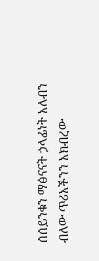ሰሰይንቁን ማፅናናት ኃላፊነት አለብን ብለው ጥሪአችንን አክብረው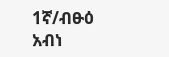1ኛ/ብፁዕ አብነ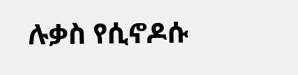ሉቃስ የሲኖዶሱ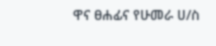ዋና ፀሐፊና የሁመራ ሀ/ስ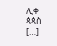ሊቀ ጳጳስ […]